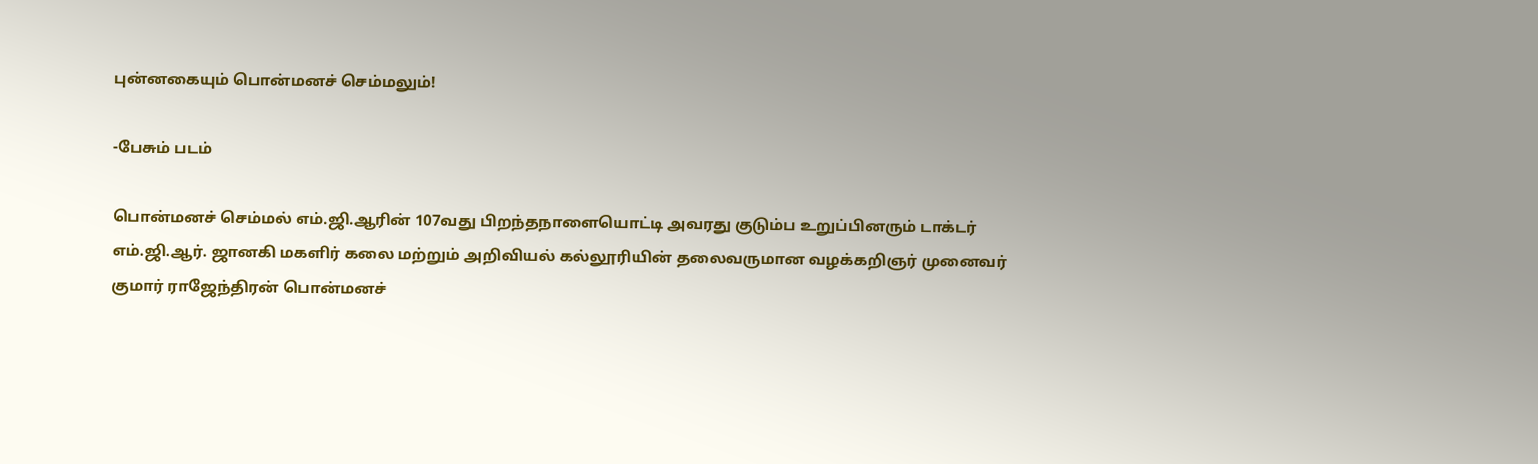புன்னகையும் பொன்மனச் செம்மலும்!

-பேசும் படம்

பொன்மனச் செம்மல் எம்.ஜி.ஆரின் 107வது பிறந்தநாளையொட்டி அவரது குடும்ப உறுப்பினரும் டாக்டர் எம்.ஜி.ஆர். ஜானகி மகளிர் கலை மற்றும் அறிவியல் கல்லூரியின் தலைவருமான வழக்கறிஞர் முனைவர் குமார் ராஜேந்திரன் பொன்மனச்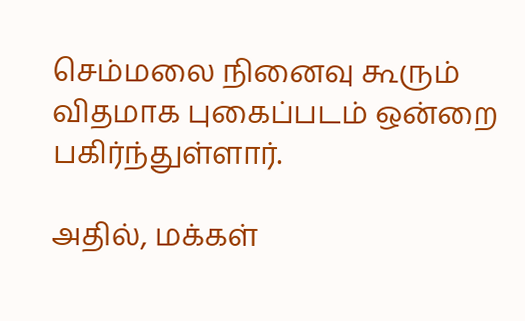செம்மலை நினைவு கூரும் விதமாக புகைப்படம் ஒன்றை பகிர்ந்துள்ளார்.

அதில், மக்கள்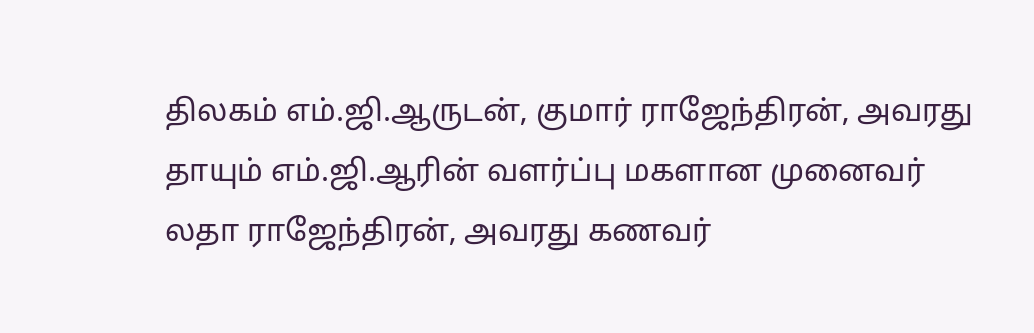திலகம் எம்.ஜி.ஆருடன், குமார் ராஜேந்திரன், அவரது தாயும் எம்.ஜி.ஆரின் வளர்ப்பு மகளான முனைவர் லதா ராஜேந்திரன், அவரது கணவர்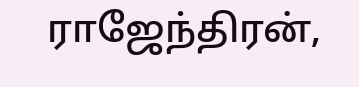ராஜேந்திரன்,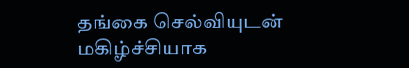தங்கை செல்வியுடன் மகிழ்ச்சியாக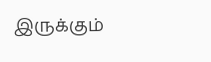இருக்கும்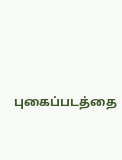புகைப்படத்தை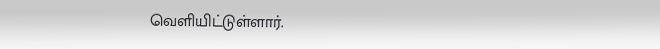வெளியிட்டுள்ளார்.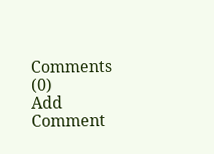Comments (0)
Add Comment